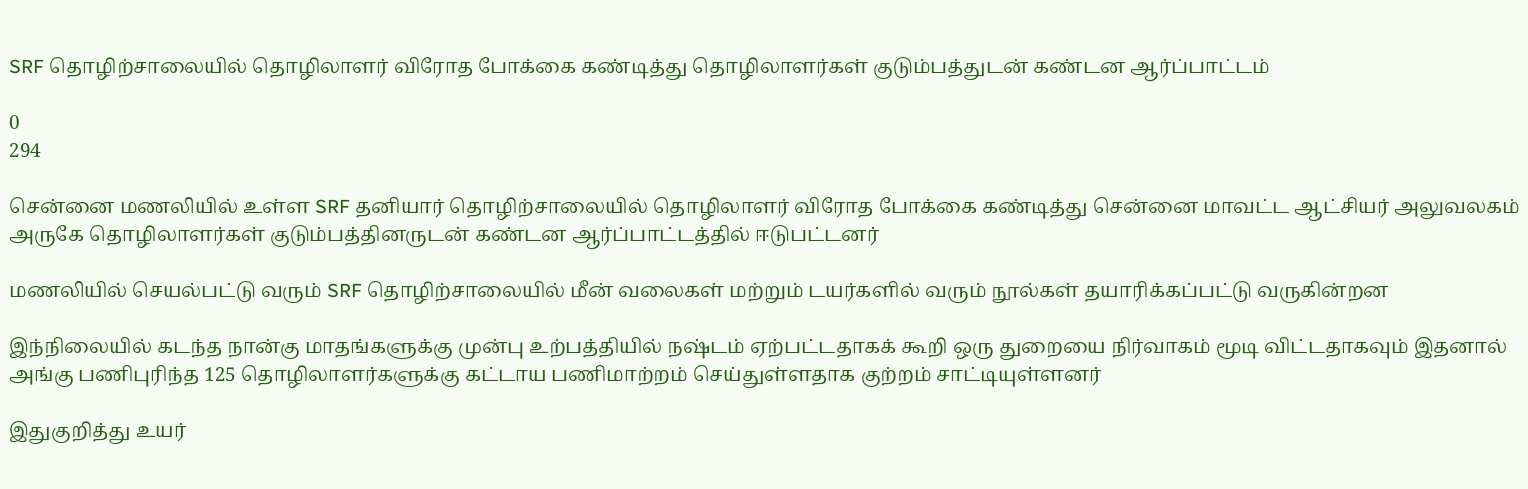SRF தொழிற்சாலையில் தொழிலாளர் விரோத போக்கை கண்டித்து தொழிலாளர்கள் குடும்பத்துடன் கண்டன ஆர்ப்பாட்டம்

0
294

சென்னை மணலியில் உள்ள SRF தனியார் தொழிற்சாலையில் தொழிலாளர் விரோத போக்கை கண்டித்து சென்னை மாவட்ட ஆட்சியர் அலுவலகம் அருகே தொழிலாளர்கள் குடும்பத்தினருடன் கண்டன ஆர்ப்பாட்டத்தில் ஈடுபட்டனர்

மணலியில் செயல்பட்டு வரும் SRF தொழிற்சாலையில் மீன் வலைகள் மற்றும் டயர்களில் வரும் நூல்கள் தயாரிக்கப்பட்டு வருகின்றன

இந்நிலையில் கடந்த நான்கு மாதங்களுக்கு முன்பு உற்பத்தியில் நஷ்டம் ஏற்பட்டதாகக் கூறி ஒரு துறையை நிர்வாகம் மூடி விட்டதாகவும் இதனால் அங்கு பணிபுரிந்த 125 தொழிலாளர்களுக்கு கட்டாய பணிமாற்றம் செய்துள்ளதாக குற்றம் சாட்டியுள்ளனர்

இதுகுறித்து உயர்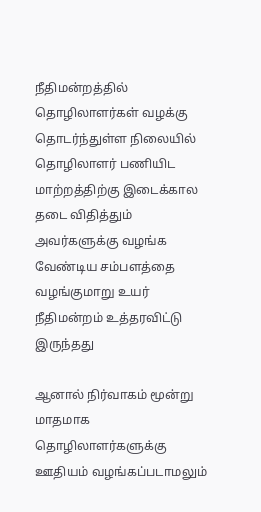நீதிமன்றத்தில் தொழிலாளர்கள் வழக்கு தொடர்ந்துள்ள நிலையில் தொழிலாளர் பணியிட மாற்றத்திற்கு இடைக்கால தடை விதித்தும் அவர்களுக்கு வழங்க வேண்டிய சம்பளத்தை வழங்குமாறு உயர் நீதிமன்றம் உத்தரவிட்டு இருந்தது

ஆனால் நிர்வாகம் மூன்று மாதமாக தொழிலாளர்களுக்கு ஊதியம் வழங்கப்படாமலும்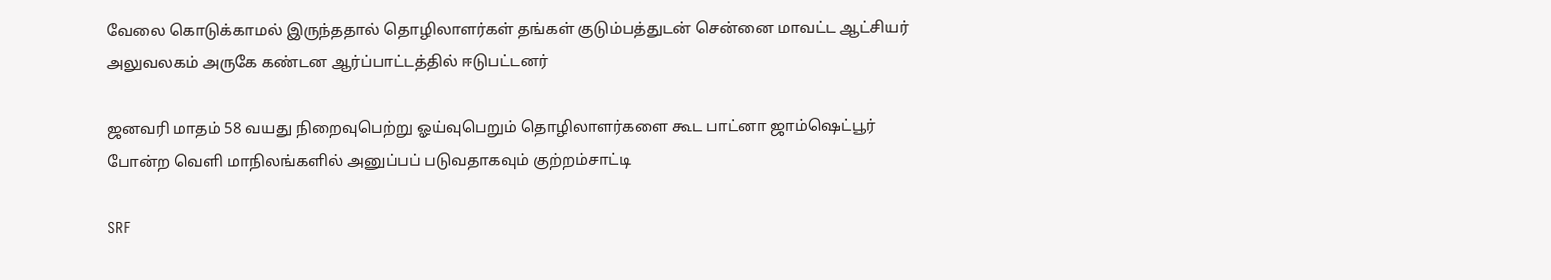வேலை கொடுக்காமல் இருந்ததால் தொழிலாளர்கள் தங்கள் குடும்பத்துடன் சென்னை மாவட்ட ஆட்சியர் அலுவலகம் அருகே கண்டன ஆர்ப்பாட்டத்தில் ஈடுபட்டனர்

ஜனவரி மாதம் 58 வயது நிறைவுபெற்று ஓய்வுபெறும் தொழிலாளர்களை கூட பாட்னா ஜாம்ஷெட்பூர் போன்ற வெளி மாநிலங்களில் அனுப்பப் படுவதாகவும் குற்றம்சாட்டி

SRF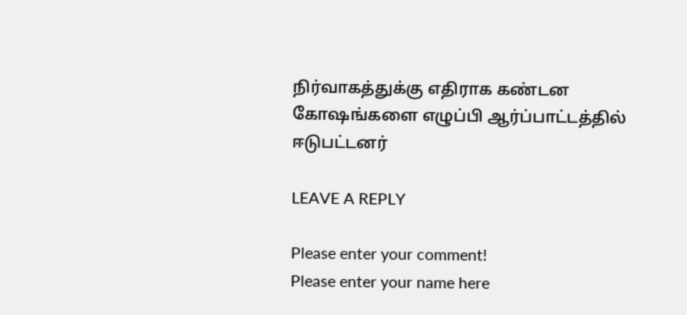நிர்வாகத்துக்கு எதிராக கண்டன கோஷங்களை எழுப்பி ஆர்ப்பாட்டத்தில் ஈடுபட்டனர்

LEAVE A REPLY

Please enter your comment!
Please enter your name here